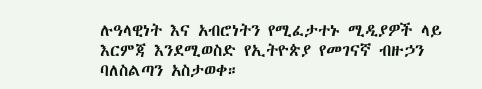ሉዓላዊነት እና አብሮነትን የሚፈታተኑ ሚዲያዎች ላይ እርምጃ እንደሚወስድ የኢትዮጵያ የመገናኛ ብዙኃን ባለስልጣን አስታወቀ።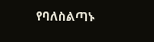የባለስልጣኑ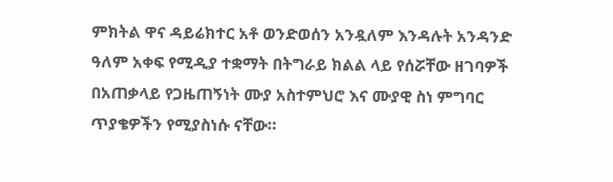ምክትል ዋና ዳይሬክተር አቶ ወንድወሰን አንዷለም እንዳሉት አንዳንድ ዓለም አቀፍ የሚዲያ ተቋማት በትግራይ ክልል ላይ የሰሯቸው ዘገባዎች በአጠቃላይ የጋዜጠኝነት ሙያ አስተምህሮ እና ሙያዊ ስነ ምግባር ጥያቄዎችን የሚያስነሱ ናቸው።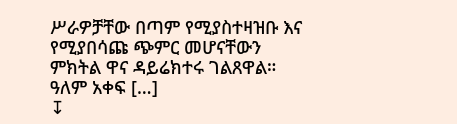ሥራዎቻቸው በጣም የሚያስተዛዝቡ እና የሚያበሳጩ ጭምር መሆናቸውን ምክትል ዋና ዳይሬክተሩ ገልጸዋል። ዓለም አቀፍ […]
↧